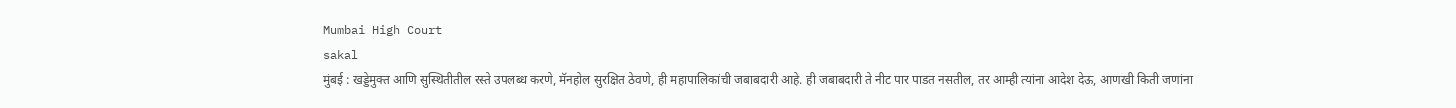Mumbai High Court
sakal
मुंबई : खड्डेमुक्त आणि सुस्थितीतील रस्ते उपलब्ध करणे, मॅनहोल सुरक्षित ठेवणे, ही महापालिकांची जबाबदारी आहे. ही जबाबदारी ते नीट पार पाडत नसतील, तर आम्ही त्यांना आदेश देऊ, आणखी किती जणांना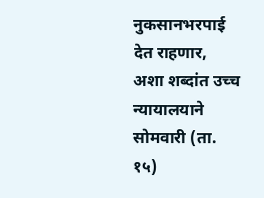नुकसानभरपाई देत राहणार, अशा शब्दांत उच्च न्यायालयाने सोमवारी (ता. १५)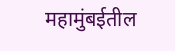महामुंबईतील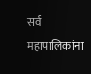सर्व महापालिकांना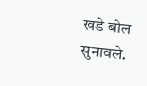खडे बोल सुनावले.